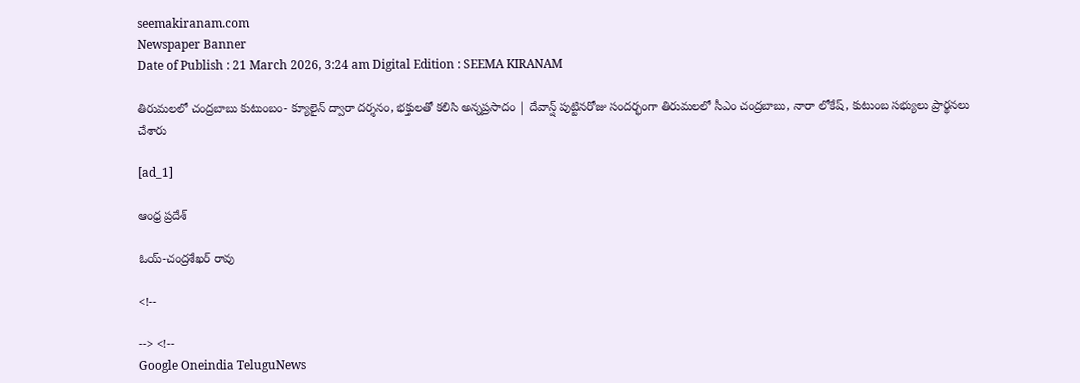seemakiranam.com
Newspaper Banner
Date of Publish : 21 March 2026, 3:24 am Digital Edition : SEEMA KIRANAM

తిరుమలలో చంద్రబాబు కుటుంబం- క్యూలైన్ ద్వారా దర్శనం, భక్తులతో కలిసి అన్నప్రసాదం | దేవాన్ష్ పుట్టినరోజు సందర్భంగా తిరుమలలో సీఎం చంద్రబాబు, నారా లోకేష్, కుటుంబ సభ్యులు ప్రార్థనలు చేశారు

[ad_1]

ఆంధ్ర ప్రదేశ్

ఓయ్-చంద్రశేఖర్ రావు

<!--

--> <!--
Google Oneindia TeluguNews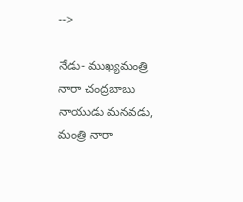-->

నేడు- ముఖ్యమంత్రి నారా చంద్రబాబు నాయుడు మనవడు, మంత్రి నారా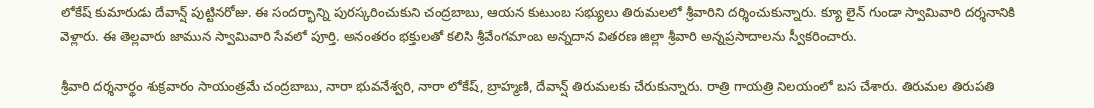లోకేష్ కుమారుడు దేవాన్ష్ పుట్టినరోజు. ఈ సందర్భాన్ని పురస్కరించుకుని చంద్రబాబు, ఆయన కుటుంబ సభ్యులు తిరుమలలో శ్రీవారిని దర్శించుకున్నారు. క్యూ లైన్ గుండా స్వామివారి దర్శనానికి వెళ్లారు. ఈ తెల్లవారు జామున స్వామివారి సేవలో పూర్తి. అనంతరం భక్తులతో కలిసి శ్రీవేంగమాంబ అన్నదాన వితరణ జిల్లా శ్రీవారి అన్నప్రసాదాలను స్వీకరించారు.

శ్రీవారి దర్శనార్థం శుక్రవారం సాయంత్రమే చంద్రబాబు, నారా భువనేశ్వరి, నారా లోకేష్, బ్రాహ్మణి, దేవాన్ష్ తిరుమలకు చేరుకున్నారు. రాత్రి గాయత్రి నిలయంలో బస చేశారు. తిరుమల తిరుపతి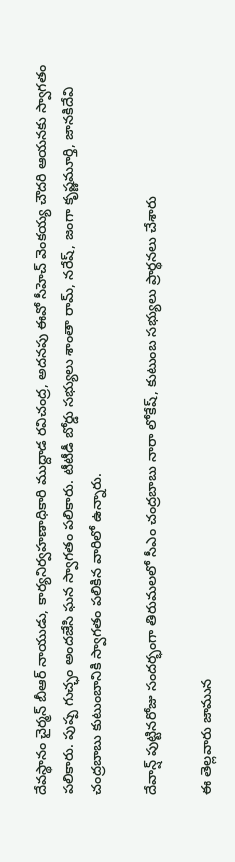దేవస్థానం చైర్మన్ బీఆర్ నాయుడు, కార్యనిర్వహణాధికారి ముద్దాడ రవిచంద్ర, అదనపు ఈవో సీహెచ్ వెంకయ్య చౌదరి ఆయనకు స్వాగతం పలికారు. పుష్ప గుచ్ఛం అందజేసి ఘన స్వాగతం పలికారు. టీటీడీ బోర్డు సభ్యులు శాంతా రామ్, నరేష్, జంగా కృష్ణమూర్తి, జానకిదేవి చంద్రబాబు కుటుంబానికి స్వాగతం పలికిన వారిలో ఉన్నారు.

దేవాన్ష్ పుట్టినరోజు సందర్భంగా తిరుమలలో సీఎం చంద్రబాబు నారా లోకేష్, కుటుంబ సభ్యులు ప్రార్థనలు చేశారు

ఈ తెల్లవారు జామున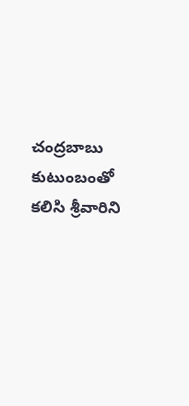చంద్రబాబు కుటుంబంతో కలిసి శ్రీవారిని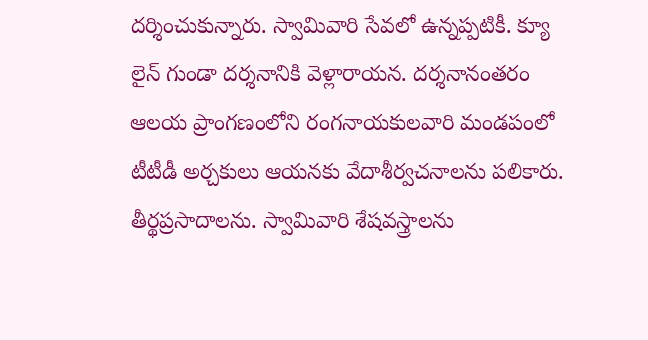దర్శించుకున్నారు. స్వామివారి సేవలో ఉన్నప్పటికీ. క్యూ లైన్ గుండా దర్శనానికి వెళ్లారాయన. దర్శనానంతరం ఆలయ ప్రాంగణంలోని రంగనాయకులవారి మండపంలో టీటీడీ అర్చకులు ఆయనకు వేదాశీర్వచనాలను పలికారు. తీర్థప్రసాదాలను. స్వామివారి శేషవస్త్రాలను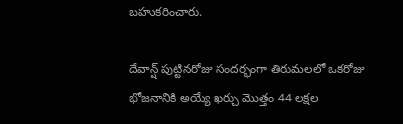బహుకరించారు.

దేవాన్ష్ పుట్టినరోజు సందర్భంగా తిరుమలలో ఒకరోజు భోజనానికి అయ్యే ఖర్చు మొత్తం 44 లక్షల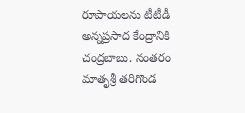రూపాయలను టీటీడీ అన్నప్రసాద కేంద్రానికి చంద్రబాబు. నంతరం మాతృశ్రీ తరిగొండ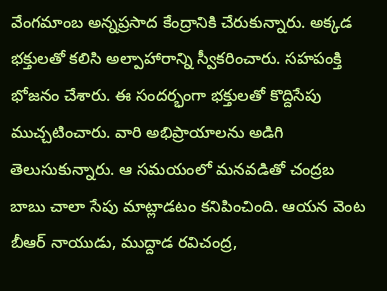వేంగమాంబ అన్నప్రసాద కేంద్రానికి చేరుకున్నారు. అక్కడ భక్తులతో కలిసి అల్పాహారాన్ని స్వీకరించారు. సహపంక్తి భోజనం చేశారు. ఈ సందర్భంగా భక్తులతో కొద్దిసేపు ముచ్చటించారు. వారి అభిప్రాయాలను అడిగి తెలుసుకున్నారు. ఆ సమయంలో మనవడితో చంద్రబ బాబు చాలా సేపు మాట్లాడటం కనిపించింది. ఆయన వెంట బీఆర్ నాయుడు, ముద్దాడ రవిచంద్ర,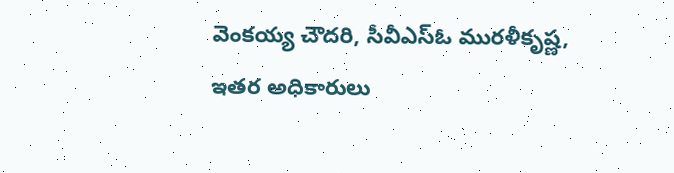వెంకయ్య చౌదరి, సీవీఎస్ఓ మురళీకృష్ణ, ఇతర అధికారులు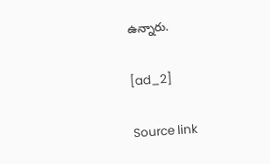ఉన్నారు.

[ad_2]

Source link